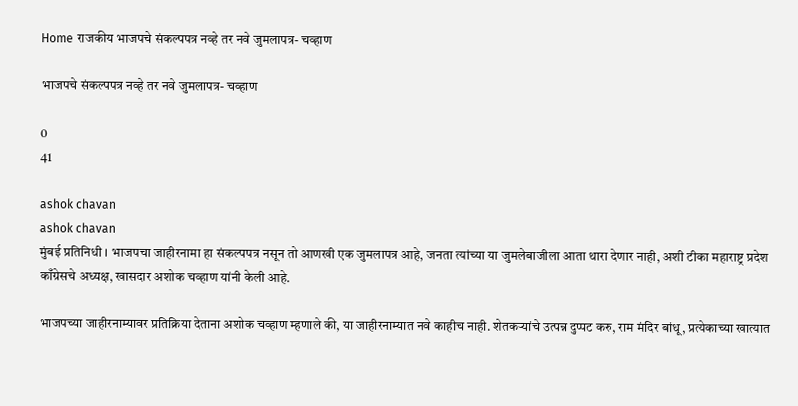Home राजकीय भाजपचे संकल्पपत्र नव्हे तर नवे जुमलापत्र- चव्हाण

भाजपचे संकल्पपत्र नव्हे तर नवे जुमलापत्र- चव्हाण

0
41

ashok chavan
ashok chavan
मुंबई प्रतिनिधी । भाजपचा जाहीरनामा हा संकल्पपत्र नसून तो आणखी एक जुमलापत्र आहे, जनता त्यांच्या या जुमलेबाजीला आता थारा देणार नाही, अशी टीका महाराष्ट्र प्रदेश काँग्रेसचे अध्यक्ष, खासदार अशोक चव्हाण यांनी केली आहे.

भाजपच्या जाहीरनाम्यावर प्रतिक्रिया देताना अशोक चव्हाण म्हणाले की, या जाहीरनाम्यात नवे काहीच नाही. शेतकर्‍यांचे उत्पन्न दुप्पट करु, राम मंदिर बांधू, प्रत्येकाच्या खात्यात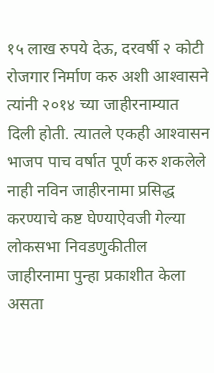१५ लाख रुपये देऊ, दरवर्षी २ कोटी रोजगार निर्माण करु अशी आश्‍वासने त्यांनी २०१४ च्या जाहीरनाम्यात दिली होती. त्यातले एकही आश्‍वासन भाजप पाच वर्षात पूर्ण करु शकलेले नाही नविन जाहीरनामा प्रसिद्ध करण्याचे कष्ट घेण्याऐवजी गेल्या लोकसभा निवडणुकीतील जाहीरनामा पुन्हा प्रकाशीत केला असता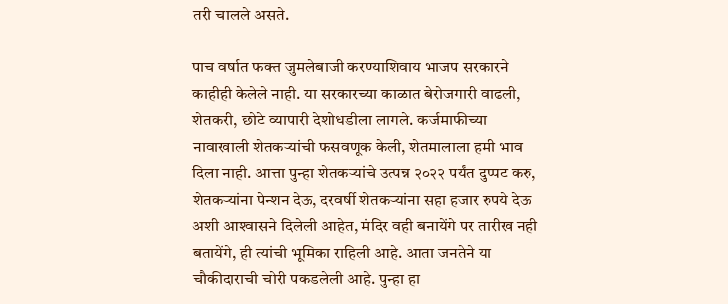तरी चालले असते.

पाच वर्षात फक्त जुमलेबाजी करण्याशिवाय भाजप सरकारने काहीही केलेले नाही. या सरकारच्या काळात बेरोजगारी वाढली, शेतकरी, छोटे व्यापारी देशोधडीला लागले. कर्जमाफीच्या नावाखाली शेतकर्‍यांची फसवणूक केली, शेतमालाला हमी भाव दिला नाही. आत्ता पुन्हा शेतकर्‍यांचे उत्पन्न २०२२ पर्यंत दुप्पट करु, शेतकर्‍यांना पेन्शन देऊ, दरवर्षी शेतकर्‍यांना सहा हजार रुपये देऊ अशी आश्‍वासने दिलेली आहेत, मंदिर वही बनायेंगे पर तारीख नही बतायेंगे, ही त्यांची भूमिका राहिली आहे. आता जनतेने या चौकीदाराची चोरी पकडलेली आहे. पुन्हा हा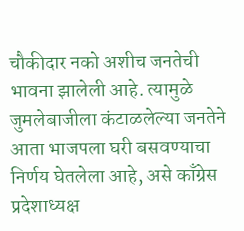चौकीदार नको अशीच जनतेची भावना झालेली आहे. त्यामुळे जुमलेबाजीला कंटाळलेल्या जनतेने आता भाजपला घरी बसवण्याचा निर्णय घेतलेला आहे, असे काँग्रेस प्रदेशाध्यक्ष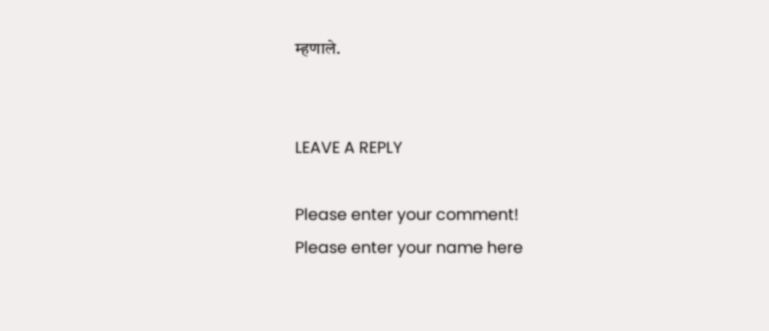म्हणाले.


LEAVE A REPLY

Please enter your comment!
Please enter your name here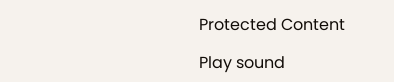Protected Content

Play sound